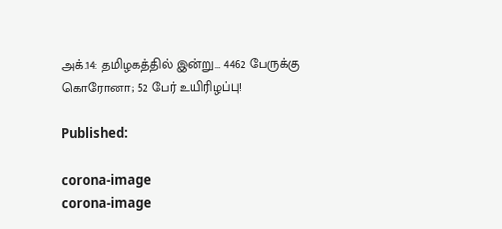அக்.14: தமிழகத்தில் இன்று… 4462 பேருக்கு கொரோனா; 52 பேர் உயிரிழப்பு!

Published:

corona-image
corona-image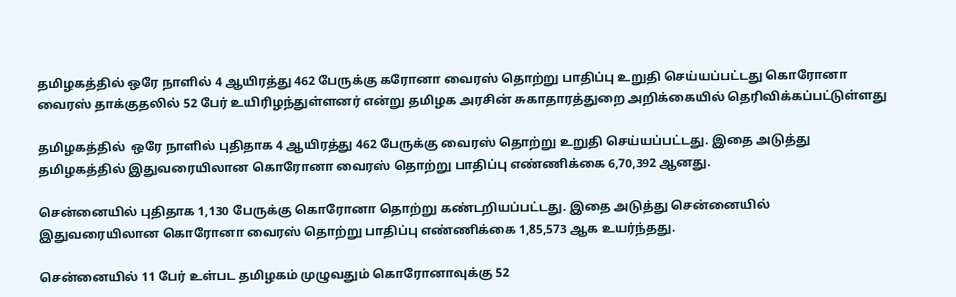தமிழகத்தில் ஒரே நாளில் 4 ஆயிரத்து 462 பேருக்கு கரோனா வைரஸ் தொற்று பாதிப்பு உறுதி செய்யப்பட்டது கொரோனா வைரஸ் தாக்குதலில் 52 பேர் உயிரிழந்துள்ளனர் என்று தமிழக அரசின் சுகாதாரத்துறை அறிக்கையில் தெரிவிக்கப்பட்டுள்ளது

தமிழகத்தில்  ஒரே நாளில் புதிதாக 4 ஆயிரத்து 462 பேருக்கு வைரஸ் தொற்று உறுதி செய்யப்பட்டது. இதை அடுத்து தமிழகத்தில் இதுவரையிலான கொரோனா வைரஸ் தொற்று பாதிப்பு எண்ணிக்கை 6,70,392 ஆனது.

சென்னையில் புதிதாக 1,130 பேருக்கு கொரோனா தொற்று கண்டறியப்பட்டது. இதை அடுத்து சென்னையில்  இதுவரையிலான கொரோனா வைரஸ் தொற்று பாதிப்பு எண்ணிக்கை 1,85,573 ஆக உயர்ந்தது.

சென்னையில் 11 பேர் உள்பட தமிழகம் முழுவதும் கொரோனாவுக்கு 52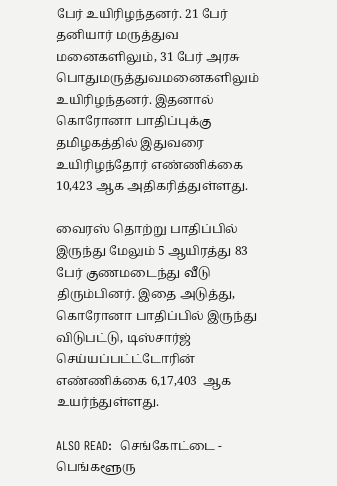பேர் உயிரிழந்தனர். 21 பேர் தனியார் மருத்துவ மனைகளிலும், 31 பேர் அரசு பொதுமருத்துவமனைகளிலும் உயிரிழந்தனர். இதனால் கொரோனா பாதிப்புக்கு தமிழகத்தில் இதுவரை உயிரிழந்தோர் எண்ணிக்கை 10,423 ஆக அதிகரித்துள்ளது.

வைரஸ் தொற்று பாதிப்பில் இருந்து மேலும் 5 ஆயிரத்து 83 பேர் குணமடைந்து வீடு திரும்பினர். இதை அடுத்து, கொரோனா பாதிப்பில் இருந்து விடுபட்டு, டிஸ்சார்ஜ் செய்யப்பட்ட்டோரின் எண்ணிக்கை 6,17,403  ஆக உயர்ந்துள்ளது.

ALSO READ:  செங்கோட்டை - பெங்களூரு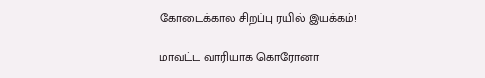கோடைக்கால சிறப்பு ரயில் இயக்கம்!

மாவட்ட வாரியாக கொரோனா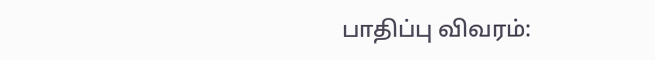பாதிப்பு விவரம்: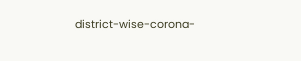district-wise-corona-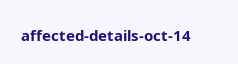affected-details-oct-14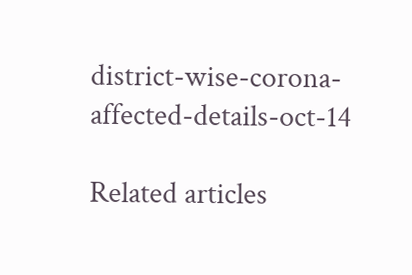district-wise-corona-affected-details-oct-14

Related articles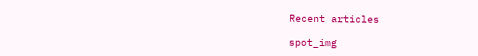Recent articles

spot_img